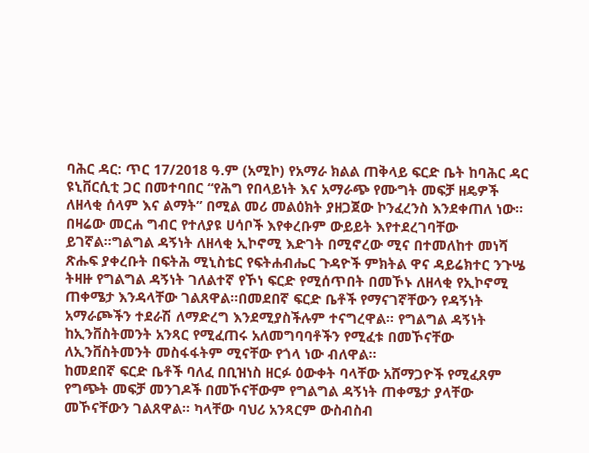ባሕር ዳር: ጥር 17/2018 ዓ.ም (አሚኮ) የአማራ ክልል ጠቅላይ ፍርድ ቤት ከባሕር ዳር ዩኒቨርሲቲ ጋር በመተባበር “የሕግ የበላይነት እና አማራጭ የሙግት መፍቻ ዘዴዎች ለዘላቂ ሰላም እና ልማት” በሚል መሪ መልዕክት ያዘጋጀው ኮንፈረንስ እንደቀጠለ ነው።
በዛሬው መርሐ ግብር የተለያዩ ሀሳቦች እየቀረቡም ውይይት እየተደረገባቸው ይገኛል።ግልግል ዳኝነት ለዘላቂ ኢኮኖሚ እድገት በሚኖረው ሚና በተመለከተ መነሻ ጽሑፍ ያቀረቡት በፍትሕ ሚኒስቴር የፍትሐብሔር ጉዳዮች ምክትል ዋና ዳይሬክተር ንጉሤ ትዛዙ የግልግል ዳኝነት ገለልተኛ የኾነ ፍርድ የሚሰጥበት በመኾኑ ለዘላቂ የኢኮኖሚ ጠቀሜታ እንዳላቸው ገልጸዋል።በመደበኛ ፍርድ ቤቶች የማናገኛቸውን የዳኝነት አማራጮችን ተደራሽ ለማድረግ እንደሚያስችሉም ተናግረዋል። የግልግል ዳኝነት ከኢንቨስትመንት አንጻር የሚፈጠሩ አለመግባባቶችን የሚፈቱ በመኾናቸው ለኢንቨስትመንት መስፋፋትም ሚናቸው የጎላ ነው ብለዋል።
ከመደበኛ ፍርድ ቤቶች ባለፈ በቢዝነስ ዘርፉ ዕውቀት ባላቸው አሸማጋዮች የሚፈጸም የግጭት መፍቻ መንገዶች በመኾናቸውም የግልግል ዳኝነት ጠቀሜታ ያላቸው መኾናቸውን ገልጸዋል። ካላቸው ባህሪ አንጻርም ውስብስብ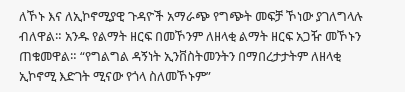ለኾኑ እና ለኢኮኖሚያዊ ጉዳዮች አማራጭ የግጭት መፍቻ ኾነው ያገለግላሉ ብለዋል። አንዱ የልማት ዘርፍ በመኾንም ለዘላቂ ልማት ዘርፍ አጋዥ መኾኑን ጠቁመዋል። “የግልግል ዳኝነት ኢንቨስትመንትን በማበረታታትም ለዘላቂ ኢኮኖሚ እድገት ሚናው የጎላ ስለመኾኑም”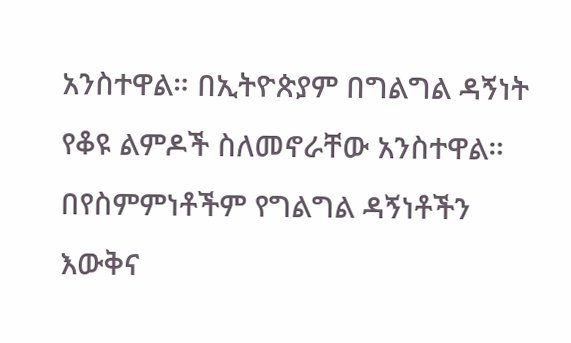አንስተዋል። በኢትዮጵያም በግልግል ዳኝነት የቆዩ ልምዶች ስለመኖራቸው አንስተዋል። በየስምምነቶችም የግልግል ዳኝነቶችን እውቅና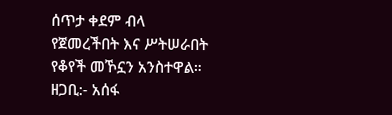ሰጥታ ቀደም ብላ የጀመረችበት እና ሥትሠራበት የቆየች መኾኗን አንስተዋል።
ዘጋቢ:- አሰፋ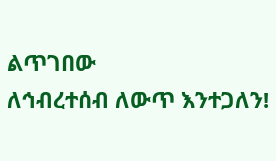ልጥገበው
ለኅብረተሰብ ለውጥ እንተጋለን!